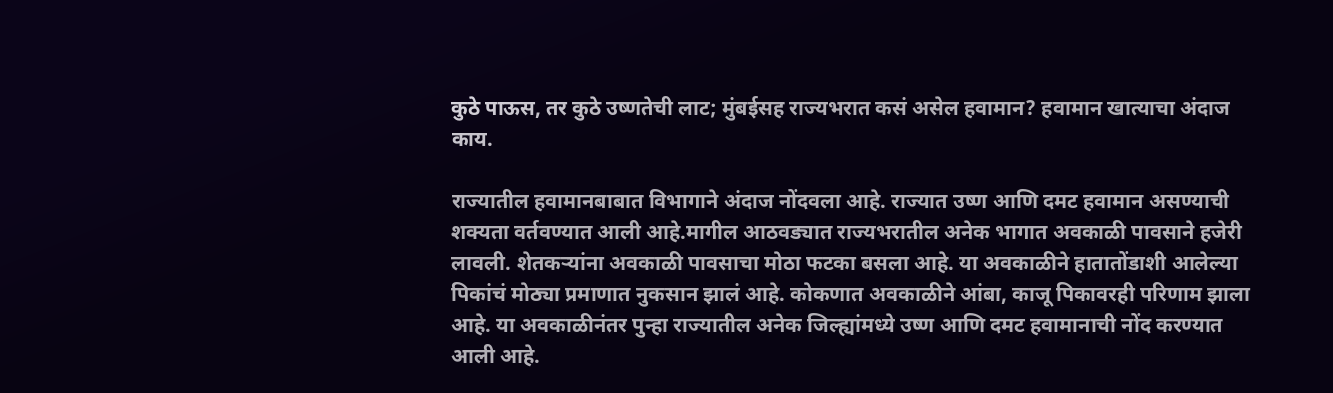कुठे पाऊस, तर कुठे उष्णतेची लाट; मुंबईसह राज्यभरात कसं असेल हवामान? हवामान खात्याचा अंदाज काय.

राज्यातील हवामानबाबात विभागाने अंदाज नोंदवला आहे. राज्यात उष्ण आणि दमट हवामान असण्याची शक्यता वर्तवण्यात आली आहे.मागील आठवड्यात राज्यभरातील अनेक भागात अवकाळी पावसाने हजेरी लावली. शेतकऱ्यांना अवकाळी पावसाचा मोठा फटका बसला आहे. या अवकाळीने हातातोंडाशी आलेल्या पिकांचं मोठ्या प्रमाणात नुकसान झालं आहे. कोकणात अवकाळीने आंबा, काजू पिकावरही परिणाम झाला आहे. या अवकाळीनंतर पुन्हा राज्यातील अनेक जिल्ह्यांमध्ये उष्ण आणि दमट हवामानाची नोंद करण्यात आली आहे.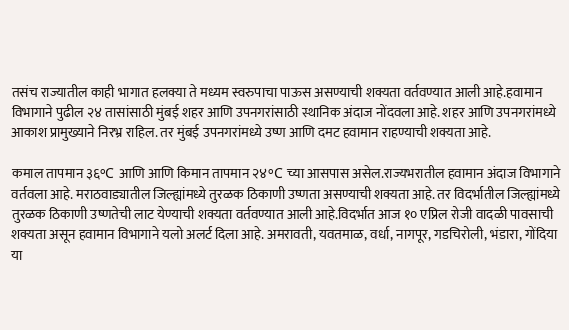तसंच राज्यातील काही भागात हलक्या ते मध्यम स्वरुपाचा पाऊस असण्याची शक्यता वर्तवण्यात आली आहे.हवामान विभागाने पुढील २४ तासांसाठी मुंबई शहर आणि उपनगरांसाठी स्थानिक अंदाज नोंदवला आहे. शहर आणि उपनगरांमध्ये आकाश प्रामुख्याने निरभ्र राहिल. तर मुंबई उपनगरांमध्ये उष्ण आणि दमट हवामान राहण्याची शक्यता आहे.

कमाल तापमान ३६°C आणि आणि किमान तापमान २४°C च्या आसपास असेल.राज्यभरातील हवामान अंदाज विभागाने वर्तवला आहे. मराठवाड्यातील जिल्ह्यांमध्ये तुरळक ठिकाणी उष्णता असण्याची शक्यता आहे. तर विदर्भातील जिल्ह्यांमध्ये तुरळक ठिकाणी उष्णतेची लाट येण्याची शक्यता वर्तवण्यात आली आहे.विदर्भात आज १० एप्रिल रोजी वादळी पावसाची शक्यता असून हवामान विभागाने यलो अलर्ट दिला आहे. अमरावती, यवतमाळ, वर्धा, नागपूर, गडचिरोली, भंडारा, गोंदिया या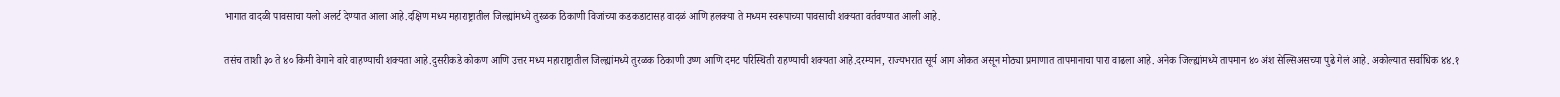भागात वादळी पावसाचा यलो अलर्ट देण्यात आला आहे.दक्षिण मध्य महाराष्ट्रातील जिल्ह्यांमध्ये तुरळक ठिकाणी विजांच्या कडकडाटासह वादळं आणि हलक्या ते मध्यम स्वरूपाच्या पावसाची शक्यता वर्तवण्यात आली आहे.

तसंच ताशी ३० ते ४० किमी वेगाने वारे वाहण्याची शक्यता आहे.दुसरीकडे कोकण आणि उत्तर मध्य महाराष्ट्रातील जिल्ह्यांमध्ये तुरळक ठिकाणी उष्ण आणि दमट परिस्थिती राहण्याची शक्यता आहे.दरम्यान, राज्यभरात सूर्य आग ओकत असून मोठ्या प्रमाणात तापमानाचा पारा वाढला आहे. अनेक जिल्ह्यांमध्ये तापमान ४० अंश सेल्सिअसच्या पुढे गेलं आहे. अकोल्यात सर्वाधिक ४४.१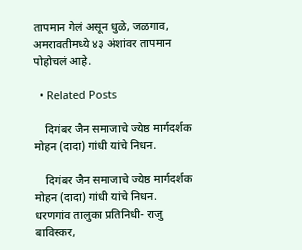तापमान गेलं असून धुळे, जळगाव, अमरावतीमध्ये ४३ अंशांवर तापमान पोहोचलं आहे.

  • Related Posts

    दिगंबर जैन समाजाचे ज्येष्ठ मार्गदर्शक मोहन (दादा) गांधी यांचे निधन.

    दिगंबर जैन समाजाचे ज्येष्ठ मार्गदर्शक मोहन (दादा) गांधी यांचे निधन. धरणगांव तालुका प्रतिनिधी- राजु बाविस्कर,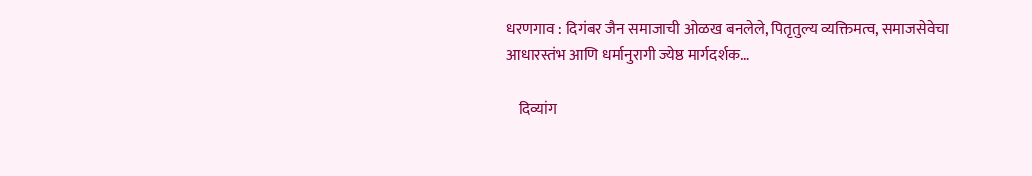धरणगाव : दिगंबर जैन समाजाची ओळख बनलेले, पितृतुल्य व्यक्तिमत्व, समाजसेवेचा आधारस्तंभ आणि धर्मानुरागी ज्येष्ठ मार्गदर्शक…

    दिव्यांग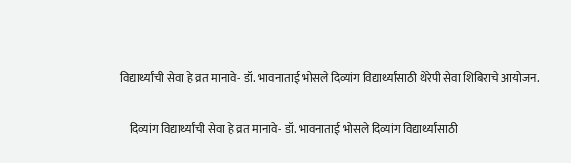विद्यार्थ्यांची सेवा हे व्रत मानावे- डॉ. भावनाताई भोसले दिव्यांग विद्यार्थ्यांसाठी थेरेपी सेवा शिबिराचे आयोजन.

    दिव्यांग विद्यार्थ्यांची सेवा हे व्रत मानावे- डॉ. भावनाताई भोसले दिव्यांग विद्यार्थ्यांसाठी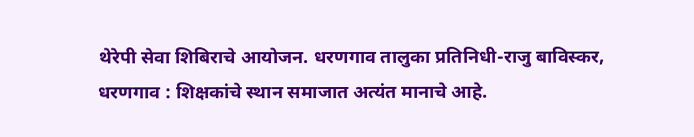थेरेपी सेवा शिबिराचे आयोजन. धरणगाव तालुका प्रतिनिधी-राजु बाविस्कर, धरणगाव : शिक्षकांचे स्थान समाजात अत्यंत मानाचे आहे.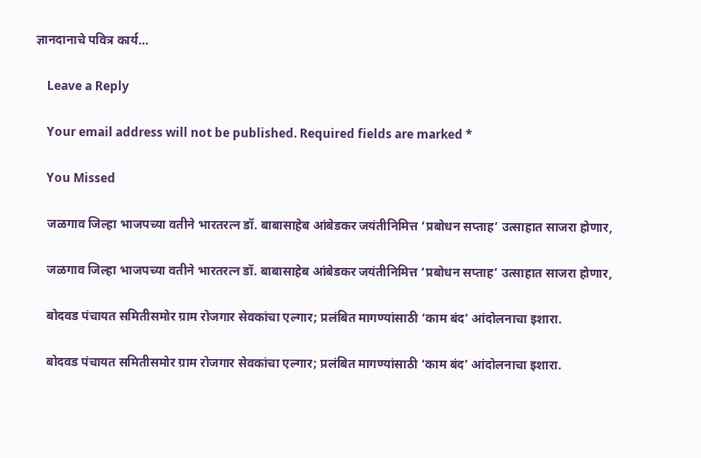ज्ञानदानाचे पवित्र कार्य…

    Leave a Reply

    Your email address will not be published. Required fields are marked *

    You Missed

    जळगाव जिल्हा भाजपच्या वतीने भारतरत्न डॉ. बाबासाहेब आंबेडकर जयंतीनिमित्त ‘प्रबोधन सप्ताह’ उत्साहात साजरा होणार,

    जळगाव जिल्हा भाजपच्या वतीने भारतरत्न डॉ. बाबासाहेब आंबेडकर जयंतीनिमित्त ‘प्रबोधन सप्ताह’ उत्साहात साजरा होणार,

    बोदवड पंचायत समितीसमोर ग्राम रोजगार सेवकांचा एल्गार; प्रलंबित मागण्यांसाठी ‘काम बंद’ आंदोलनाचा इशारा.

    बोदवड पंचायत समितीसमोर ग्राम रोजगार सेवकांचा एल्गार; प्रलंबित मागण्यांसाठी ‘काम बंद’ आंदोलनाचा इशारा.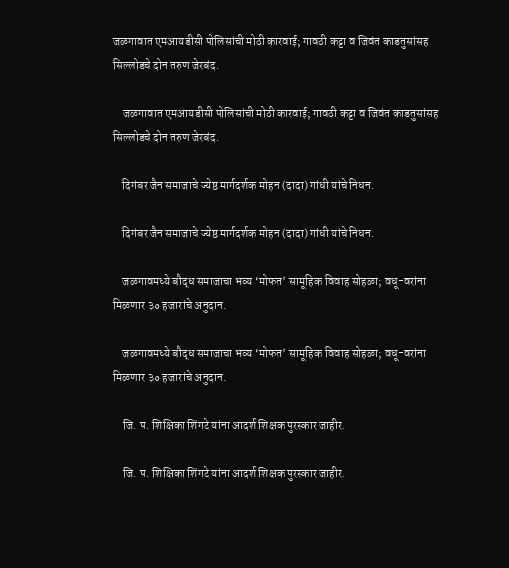जळगावात एमआयडीसी पोलिसांची मोठी कारवाई; गावठी कट्टा व जिवंत काडतुसांसह सिल्लोडचे दोन तरुण जेरबंद.

    जळगावात एमआयडीसी पोलिसांची मोठी कारवाई; गावठी कट्टा व जिवंत काडतुसांसह सिल्लोडचे दोन तरुण जेरबंद.

    दिगंबर जैन समाजाचे ज्येष्ठ मार्गदर्शक मोहन (दादा) गांधी यांचे निधन.

    दिगंबर जैन समाजाचे ज्येष्ठ मार्गदर्शक मोहन (दादा) गांधी यांचे निधन.

    जळगावमध्ये बौद्ध समाजाचा भव्य ‘मोफत’ सामूहिक विवाह सोहळा; वधू-वरांना मिळणार ३० हजारांचे अनुदान.

    जळगावमध्ये बौद्ध समाजाचा भव्य ‘मोफत’ सामूहिक विवाह सोहळा; वधू-वरांना मिळणार ३० हजारांचे अनुदान.

    जि. प. शिक्षिका शिंगटे यांना आदर्श शिक्षक पुरस्कार जाहीर.

    जि. प. शिक्षिका शिंगटे यांना आदर्श शिक्षक पुरस्कार जाहीर.